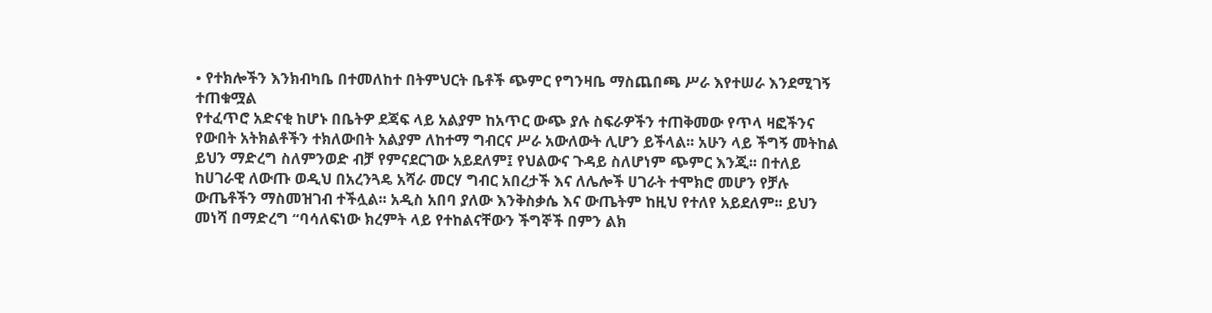• የተክሎችን እንክብካቤ በተመለከተ በትምህርት ቤቶች ጭምር የግንዛቤ ማስጨበጫ ሥራ እየተሠራ እንደሚገኝ ተጠቁሟል
የተፈጥሮ አድናቂ ከሆኑ በቤትዎ ደጃፍ ላይ አልያም ከአጥር ውጭ ያሉ ስፍራዎችን ተጠቅመው የጥላ ዛፎችንና የውበት አትክልቶችን ተክለውበት አልያም ለከተማ ግብርና ሥራ አውለውት ሊሆን ይችላል፡፡ አሁን ላይ ችግኝ መትከል ይህን ማድረግ ስለምንወድ ብቻ የምናደርገው አይደለም፤ የህልውና ጉዳይ ስለሆነም ጭምር እንጂ፡፡ በተለይ ከሀገራዊ ለውጡ ወዲህ በአረንጓዴ አሻራ መርሃ ግብር አበረታች እና ለሌሎች ሀገራት ተሞክሮ መሆን የቻሉ ውጤቶችን ማስመዝገብ ተችሏል፡፡ አዲስ አበባ ያለው እንቅስቃሴ እና ውጤትም ከዚህ የተለየ አይደለም፡፡ ይህን መነሻ በማድረግ “ባሳለፍነው ክረምት ላይ የተከልናቸውን ችግኞች በምን ልክ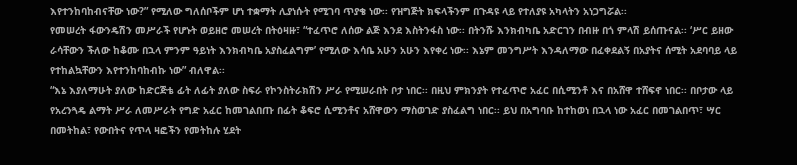እየተንከባከብናቸው ነው?” የሚለው ግለሰቦችም ሆነ ተቋማት ሊያነሱት የሚገባ ጥያቄ ነው፡፡ የዝግጅት ክፍላችንም በጉዳዩ ላይ የተለያዩ አካላትን አነጋግሯል፡፡
የመሠረት ፋውንዴሽን መሥራች የሆኑት ወይዘሮ መሠረት በትዕዛዙ፣ “ተፈጥሮ ለሰው ልጅ እንደ እስትንፋስ ነው፡፡ በትንሹ እንክብካቤ አድርገን በብዙ በጎ ምላሽ ይሰጡናል፡፡ ‘ሥር ይዘው ራሳቸውን ችለው ከቆሙ በኋላ ምንም ዓይነት እንክብካቤ አያስፈልግም’ የሚለው እሳቤ አሁን አሁን እየቀረ ነው፡፡ እኔም መንግሥት እንዳለማው በፈቀደልኝ በአያትና ሰሚት አደባባይ ላይ የተከልኳቸውን እየተንከባከብኩ ነው” ብለዋል፡፡
“እኔ እያለማሁት ያለው ከድርጅቴ ፊት ለፊት ያለው ስፍራ የኮንስትራክሽን ሥራ የሚሠራበት ቦታ ነበር፡፡ በዚህ ምክንያት የተፈጥሮ አፈር በሲሚንቶ እና በአሸዋ ተሸፍኖ ነበር፡፡ በቦታው ላይ የአረንጓዴ ልማት ሥራ ለመሥራት የግድ አፈር ከመገልበጡ በፊት ቆፍሮ ሲሚንቶና አሸዋውን ማስወገድ ያስፈልግ ነበር፡፡ ይህ በአግባቡ ከተከወነ በኋላ ነው አፈር በመገልበጥ፣ ሣር በመትከል፣ የውበትና የጥላ ዛፎችን የመትከሉ ሂደት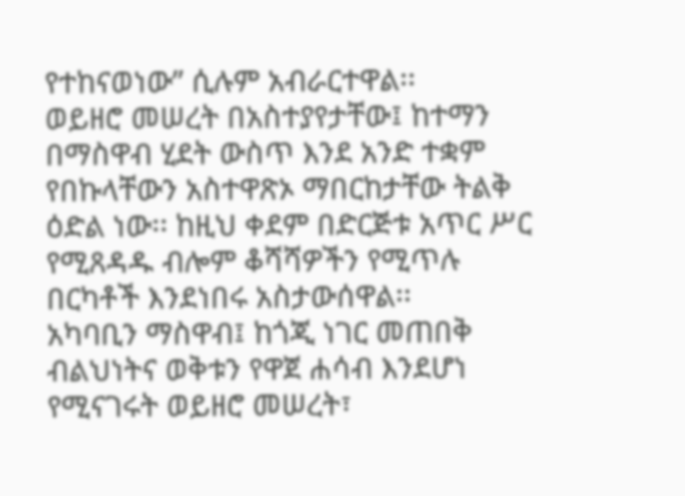የተከናወነው” ሲሉም አብራርተዋል፡፡
ወይዘሮ መሠረት በአስተያየታቸው፤ ከተማን በማስዋብ ሂደት ውስጥ እንደ አንድ ተቋም የበኩላቸውን አስተዋጽኦ ማበርከታቸው ትልቅ ዕድል ነው፡፡ ከዚህ ቀደም በድርጅቱ አጥር ሥር የሚጸዳዱ ብሎም ቆሻሻዎችን የሚጥሉ በርካቶች እንደነበሩ አስታውሰዋል፡፡
አካባቢን ማስዋብ፤ ከጎጂ ነገር መጠበቅ ብልህነትና ወቅቱን የዋጀ ሐሳብ እንደሆነ የሚናገሩት ወይዘሮ መሠረት፣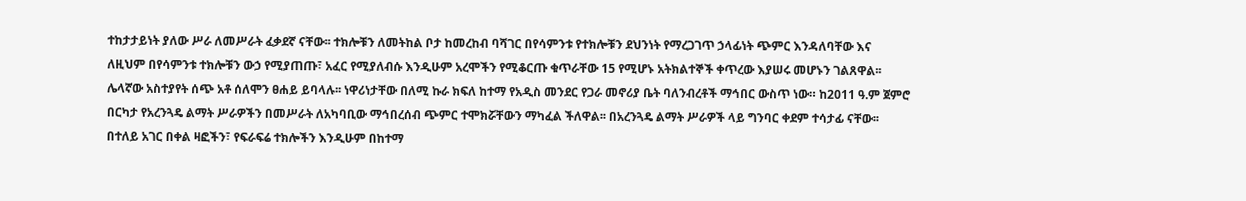ተከታታይነት ያለው ሥራ ለመሥራት ፈቃደኛ ናቸው፡፡ ተክሎቹን ለመትከል ቦታ ከመረከብ ባሻገር በየሳምንቱ የተክሎቹን ደህንነት የማረጋገጥ ኃላፊነት ጭምር እንዳለባቸው እና ለዚህም በየሳምንቱ ተክሎቹን ውኃ የሚያጠጡ፣ አፈር የሚያለብሱ እንዲሁም አረሞችን የሚቆርጡ ቁጥራቸው 15 የሚሆኑ አትክልተኞች ቀጥረው እያሠሩ መሆኑን ገልጸዋል፡፡
ሌላኛው አስተያየት ሰጭ አቶ ሰለሞን ፀሐይ ይባላሉ፡፡ ነዋሪነታቸው በለሚ ኩራ ክፍለ ከተማ የአዲስ መንደር የጋራ መኖሪያ ቤት ባለንብረቶች ማኅበር ውስጥ ነው። ከ2011 ዓ.ም ጀምሮ በርካታ የአረንጓዴ ልማት ሥራዎችን በመሥራት ለአካባቢው ማኅበረሰብ ጭምር ተሞክሯቸውን ማካፈል ችለዋል፡፡ በአረንጓዴ ልማት ሥራዎች ላይ ግንባር ቀደም ተሳታፊ ናቸው፡፡ በተለይ አገር በቀል ዛፎችን፣ የፍራፍሬ ተክሎችን እንዲሁም በከተማ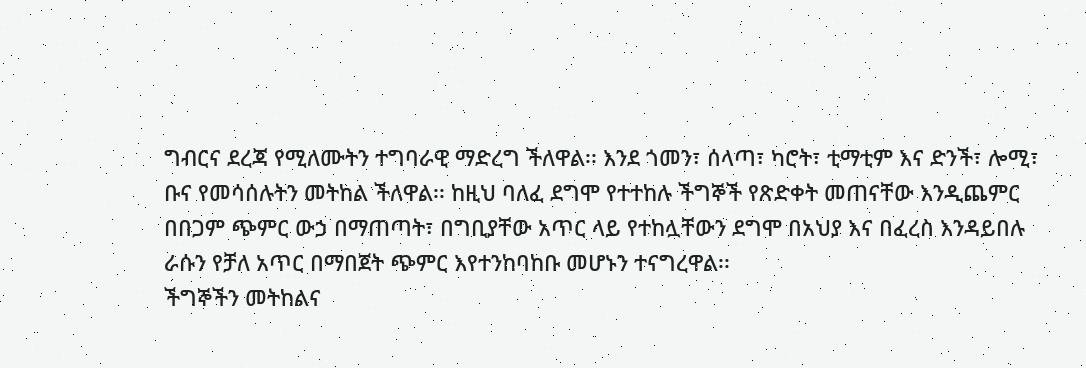ግብርና ደረጃ የሚለሙትን ተግባራዊ ማድረግ ችለዋል፡፡ እንደ ጎመን፣ ሰላጣ፣ ካሮት፣ ቲማቲም እና ድንች፣ ሎሚ፣ ቡና የመሳሰሉትን መትከል ችለዋል፡፡ ከዚህ ባለፈ ደግሞ የተተከሉ ችግኞች የጽድቀት መጠናቸው እንዲጨምር በበጋም ጭምር ውኃ በማጠጣት፣ በግቢያቸው አጥር ላይ የተከሏቸውን ደግሞ በአህያ እና በፈረስ እንዳይበሉ ራሱን የቻለ አጥር በማበጀት ጭምር እየተንከባከቡ መሆኑን ተናግረዋል፡፡
ችግኞችን መትከልና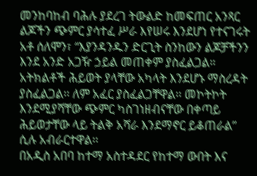መንከባከብ ባሕሉ ያደረገ ትውልድ ከመፍጠር አንጻር ልጆችን ጭምር ያሳተፈ ሥራ እየሠሩ እንደሆነ የተናገሩት አቶ ሰለሞን፣ “እያንዳንዱን ድርጊት ስንከውን ልጆቻችንን እንደ አንድ አጋዥ ኃይል መጠቀም ያስፈልጋል። አትክልቶች ሕይወት ያላቸው አካላት እንደሆኑ ማስረዳት ያስፈልጋል፡፡ ለም አፈር ያስፈልጋቸዋል፡፡ መኮትኮት እንደሚያሻቸው ጭምር ካስገነዘብናቸው በቀጣይ ሕይወታቸው ላይ ትልቅ አሻራ እንደማኖር ይቆጠራል” ሲሉ አብራርተዋል፡፡
በአዲስ አበባ ከተማ አስተዳደር የከተማ ውበት እና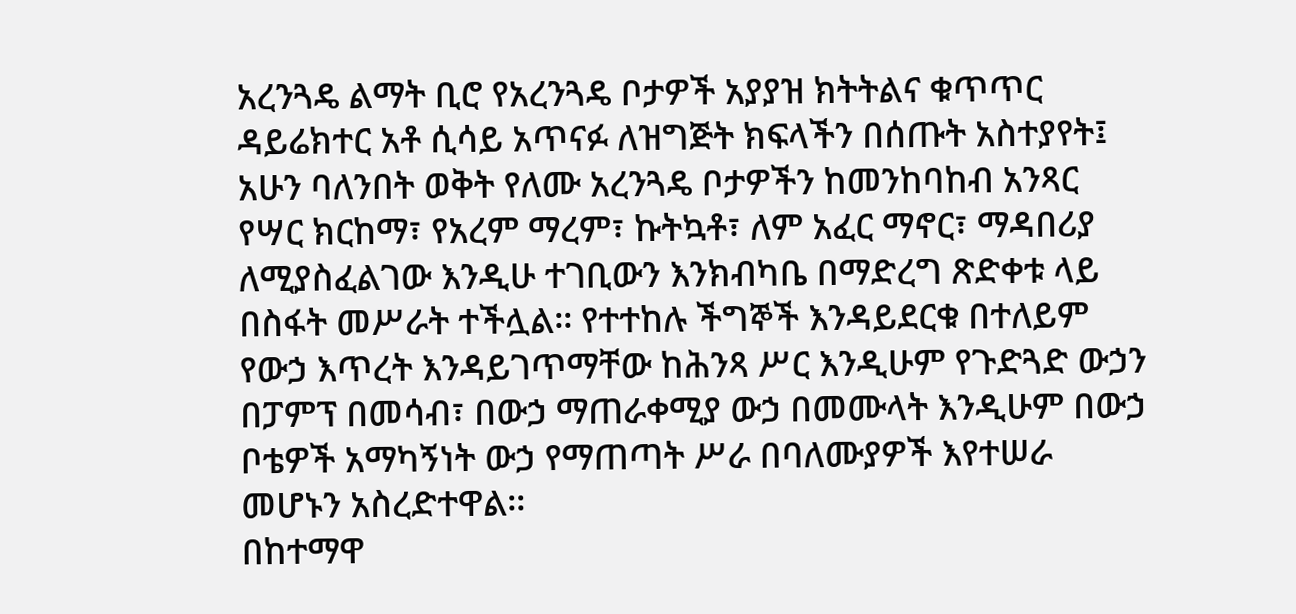አረንጓዴ ልማት ቢሮ የአረንጓዴ ቦታዎች አያያዝ ክትትልና ቁጥጥር ዳይሬክተር አቶ ሲሳይ አጥናፉ ለዝግጅት ክፍላችን በሰጡት አስተያየት፤ አሁን ባለንበት ወቅት የለሙ አረንጓዴ ቦታዎችን ከመንከባከብ አንጻር የሣር ክርከማ፣ የአረም ማረም፣ ኩትኳቶ፣ ለም አፈር ማኖር፣ ማዳበሪያ ለሚያስፈልገው እንዲሁ ተገቢውን እንክብካቤ በማድረግ ጽድቀቱ ላይ በስፋት መሥራት ተችሏል፡፡ የተተከሉ ችግኞች እንዳይደርቁ በተለይም የውኃ እጥረት እንዳይገጥማቸው ከሕንጻ ሥር እንዲሁም የጉድጓድ ውኃን በፓምፕ በመሳብ፣ በውኃ ማጠራቀሚያ ውኃ በመሙላት እንዲሁም በውኃ ቦቴዎች አማካኝነት ውኃ የማጠጣት ሥራ በባለሙያዎች እየተሠራ መሆኑን አስረድተዋል፡፡
በከተማዋ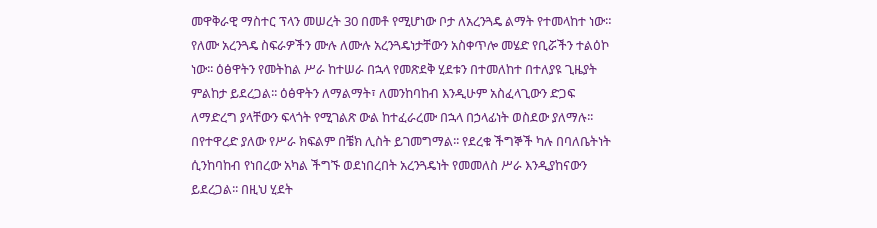መዋቅራዊ ማስተር ፕላን መሠረት 30 በመቶ የሚሆነው ቦታ ለአረንጓዴ ልማት የተመላከተ ነው። የለሙ አረንጓዴ ስፍራዎችን ሙሉ ለሙሉ አረንጓዴነታቸውን አስቀጥሎ መሄድ የቢሯችን ተልዕኮ ነው፡፡ ዕፅዋትን የመትከል ሥራ ከተሠራ በኋላ የመጽደቅ ሂደቱን በተመለከተ በተለያዩ ጊዜያት ምልከታ ይደረጋል፡፡ ዕፅዋትን ለማልማት፣ ለመንከባከብ እንዲሁም አስፈላጊውን ድጋፍ ለማድረግ ያላቸውን ፍላጎት የሚገልጽ ውል ከተፈራረሙ በኋላ በኃላፊነት ወስደው ያለማሉ፡፡ በየተዋረድ ያለው የሥራ ክፍልም በቼክ ሊስት ይገመግማል፡፡ የደረቁ ችግኞች ካሉ በባለቤትነት ሲንከባከብ የነበረው አካል ችግኙ ወደነበረበት አረንጓዴነት የመመለስ ሥራ እንዲያከናውን ይደረጋል፡፡ በዚህ ሂደት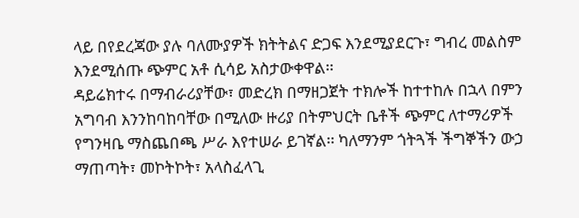ላይ በየደረጃው ያሉ ባለሙያዎች ክትትልና ድጋፍ እንደሚያደርጉ፣ ግብረ መልስም እንደሚሰጡ ጭምር አቶ ሲሳይ አስታውቀዋል፡፡
ዳይሬክተሩ በማብራሪያቸው፣ መድረክ በማዘጋጀት ተክሎች ከተተከሉ በኋላ በምን አግባብ እንንከባከባቸው በሚለው ዙሪያ በትምህርት ቤቶች ጭምር ለተማሪዎች የግንዛቤ ማስጨበጫ ሥራ እየተሠራ ይገኛል፡፡ ካለማንም ጎትጓች ችግኞችን ውኃ ማጠጣት፣ መኮትኮት፣ አላስፈላጊ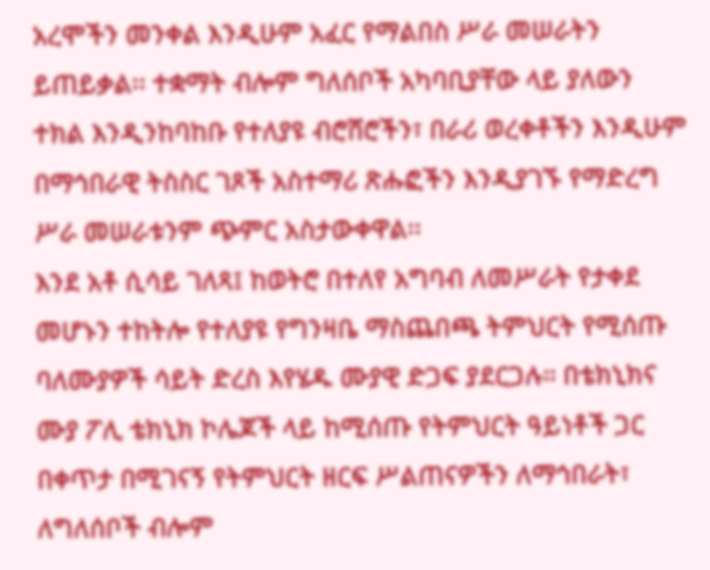አረሞችን መንቀል እንዲሁም አፈር የማልበስ ሥራ መሠራትን ይጠይቃል፡፡ ተቋማት ብሎም ግለሰቦች አካባቢያቸው ላይ ያለውን ተክል እንዲንከባከቡ የተለያዩ ብሮሸሮችን፣ በራሪ ወረቀቶችን እንዲሁም በማኅበራዊ ትስስር ገጾች አስተማሪ ጽሑፎችን እንዲያገኙ የማድረግ ሥራ መሠራቱንም ጭምር አስታውቀዋል፡፡
እንደ አቶ ሲሳይ ገለጻ፤ ከወትሮ በተለየ አግባብ ለመሥራት የታቀደ መሆኑን ተከትሎ የተለያዩ የግንዛቤ ማስጨበጫ ትምህርት የሚሰጡ ባለሙያዎች ሳይት ድረስ እየሄዱ ሙያዊ ድጋፍ ያደርጋሉ። በቴክኒክና ሙያ ፖሊ ቴክኒክ ኮሌጆች ላይ ከሚሰጡ የትምህርት ዓይነቶች ጋር በቀጥታ በሚገናኝ የትምህርት ዘርፍ ሥልጠናዎችን ለማኅበራት፣ ለግለሰቦች ብሎም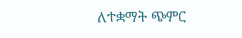ለተቋማት ጭምር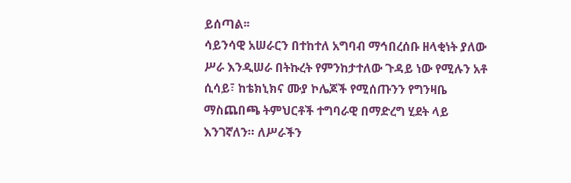ይሰጣል፡፡
ሳይንሳዊ አሠራርን በተከተለ አግባብ ማኅበረሰቡ ዘላቂነት ያለው ሥራ እንዲሠራ በትኩረት የምንከታተለው ጉዳይ ነው የሚሉን አቶ ሲሳይ፣ ከቴክኒክና ሙያ ኮሌጆች የሚሰጡንን የግንዛቤ ማስጨበጫ ትምህርቶች ተግባራዊ በማድረግ ሂደት ላይ እንገኛለን። ለሥራችን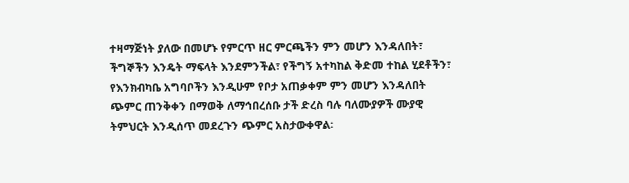ተዛማጅነት ያለው በመሆኑ የምርጥ ዘር ምርጫችን ምን መሆን እንዳለበት፣ ችግኞችን እንዴት ማፍላት እንደምንችል፣ የችግኝ አተካከል ቅድመ ተከል ሂደቶችን፣ የእንክብካቤ አግባቦችን እንዲሁም የቦታ አጠቃቀም ምን መሆን እንዳለበት ጭምር ጠንቅቀን በማወቅ ለማኅበረሰቡ ታች ድረስ ባሉ ባለሙያዎች ሙያዊ ትምህርት እንዲሰጥ መደረጉን ጭምር አስታውቀዋል፡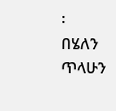፡
በሄለን ጥላሁን